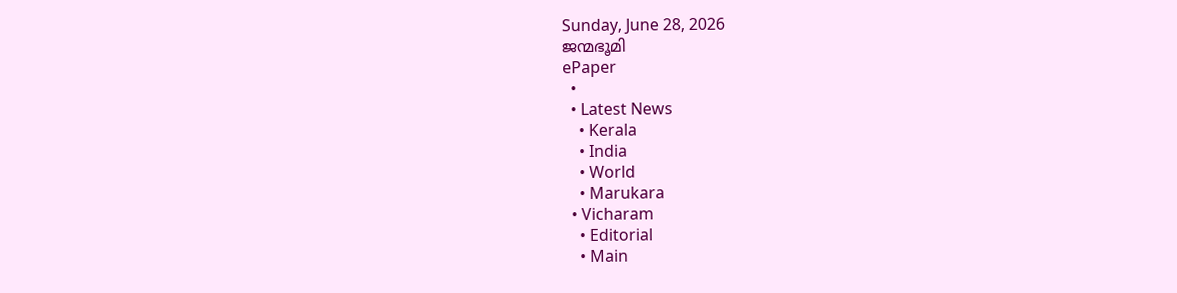Sunday, June 28, 2026
ജന്മഭൂമി
ePaper
  •
  • Latest News
    • Kerala
    • India
    • World
    • Marukara
  • Vicharam
    • Editorial
    • Main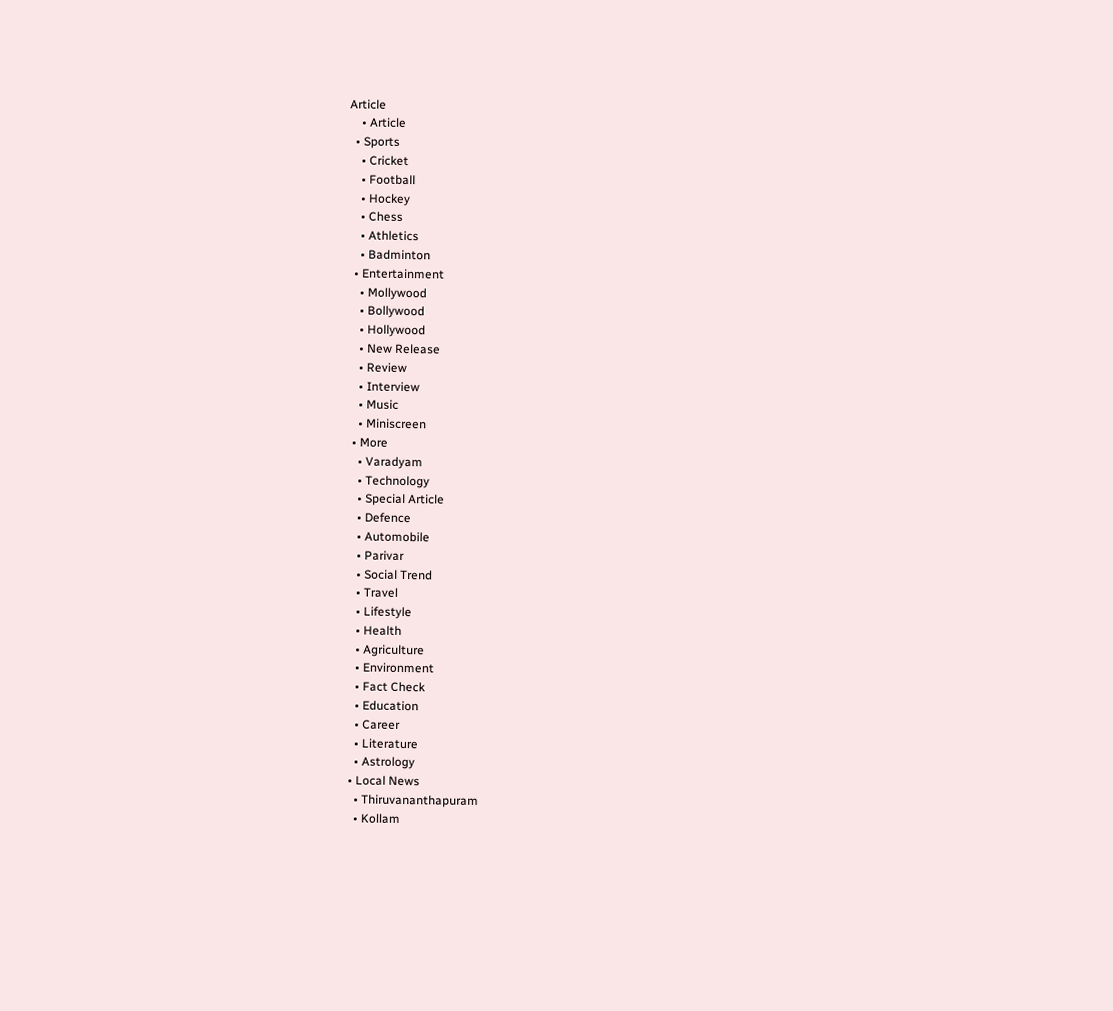Article
    • Article
  • Sports
    • Cricket
    • Football
    • Hockey
    • Chess
    • Athletics
    • Badminton
  • Entertainment
    • Mollywood
    • Bollywood
    • Hollywood
    • New Release
    • Review
    • Interview
    • Music
    • Miniscreen
  • More
    • Varadyam
    • Technology
    • Special Article
    • Defence
    • Automobile
    • Parivar
    • Social Trend
    • Travel
    • Lifestyle
    • Health
    • Agriculture
    • Environment
    • Fact Check
    • Education
    • Career
    • Literature
    • Astrology
  • Local News
    • Thiruvananthapuram
    • Kollam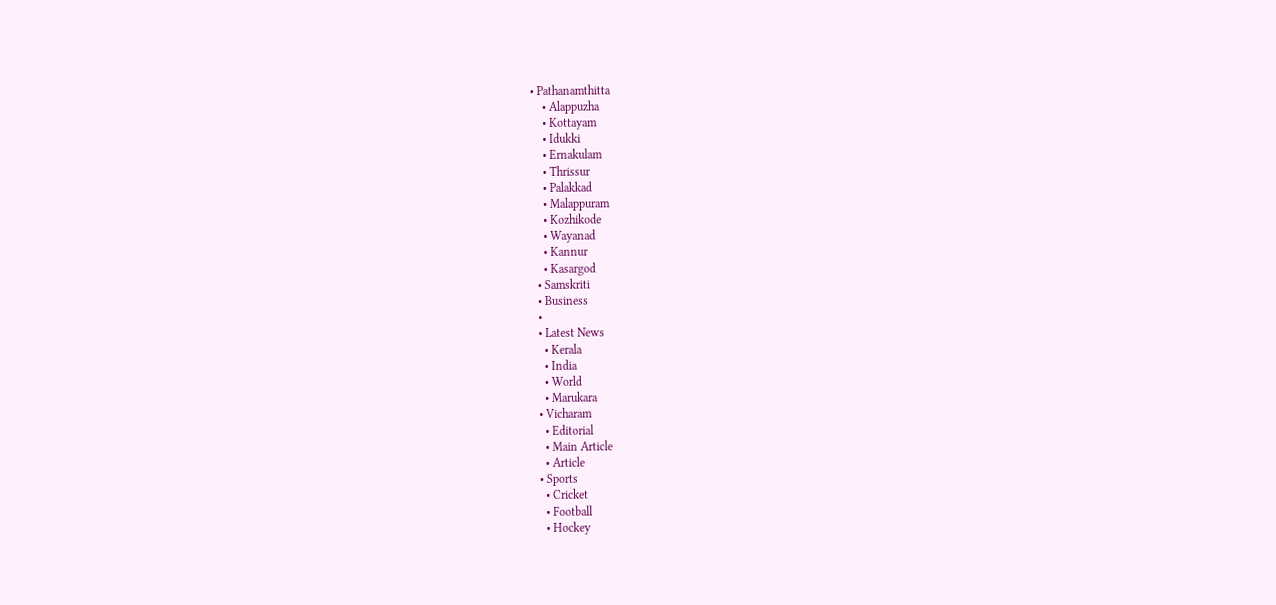• Pathanamthitta
    • Alappuzha
    • Kottayam
    • Idukki
    • Ernakulam
    • Thrissur
    • Palakkad
    • Malappuram
    • Kozhikode
    • Wayanad
    • Kannur
    • Kasargod
  • Samskriti
  • Business
  •
  • Latest News
    • Kerala
    • India
    • World
    • Marukara
  • Vicharam
    • Editorial
    • Main Article
    • Article
  • Sports
    • Cricket
    • Football
    • Hockey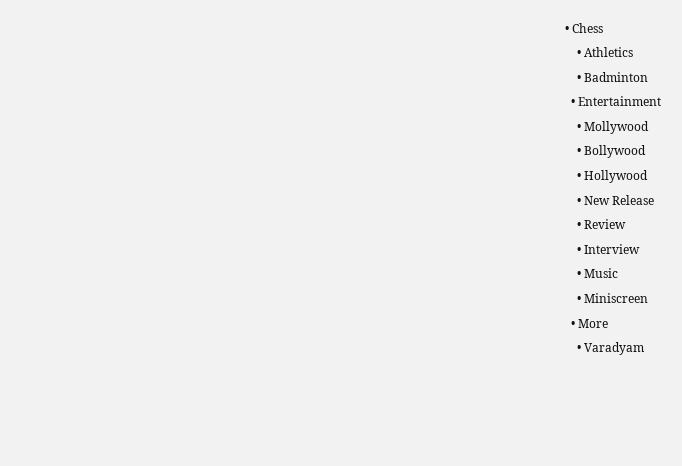• Chess
    • Athletics
    • Badminton
  • Entertainment
    • Mollywood
    • Bollywood
    • Hollywood
    • New Release
    • Review
    • Interview
    • Music
    • Miniscreen
  • More
    • Varadyam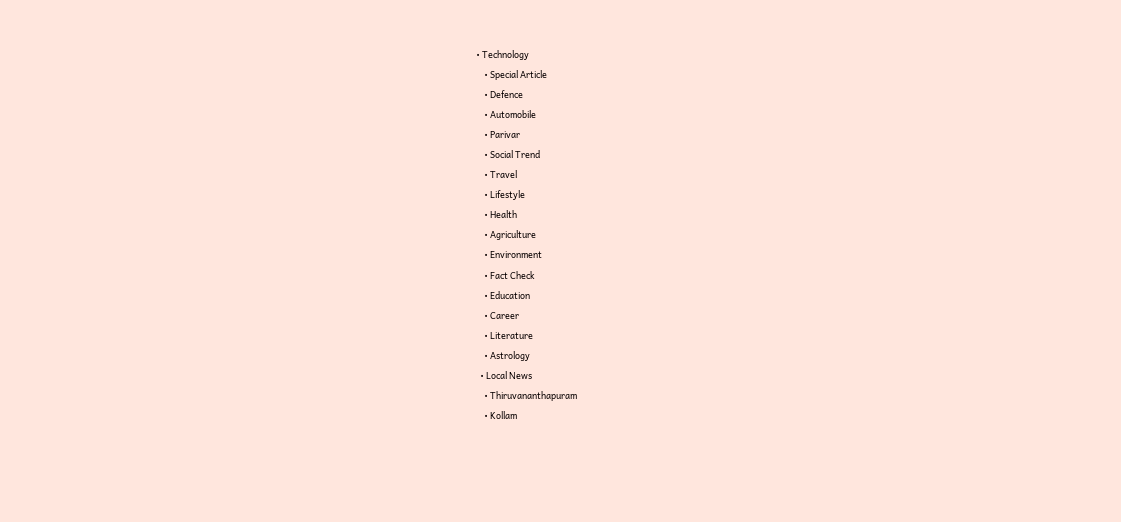• Technology
    • Special Article
    • Defence
    • Automobile
    • Parivar
    • Social Trend
    • Travel
    • Lifestyle
    • Health
    • Agriculture
    • Environment
    • Fact Check
    • Education
    • Career
    • Literature
    • Astrology
  • Local News
    • Thiruvananthapuram
    • Kollam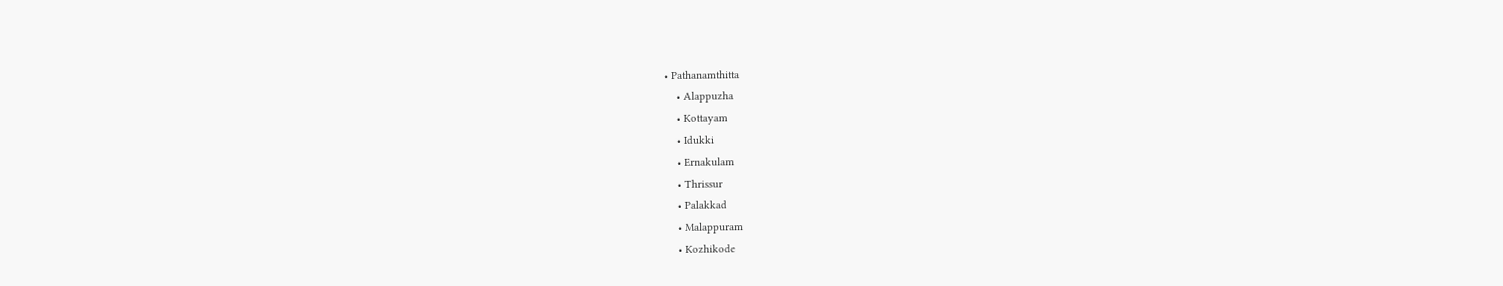• Pathanamthitta
    • Alappuzha
    • Kottayam
    • Idukki
    • Ernakulam
    • Thrissur
    • Palakkad
    • Malappuram
    • Kozhikode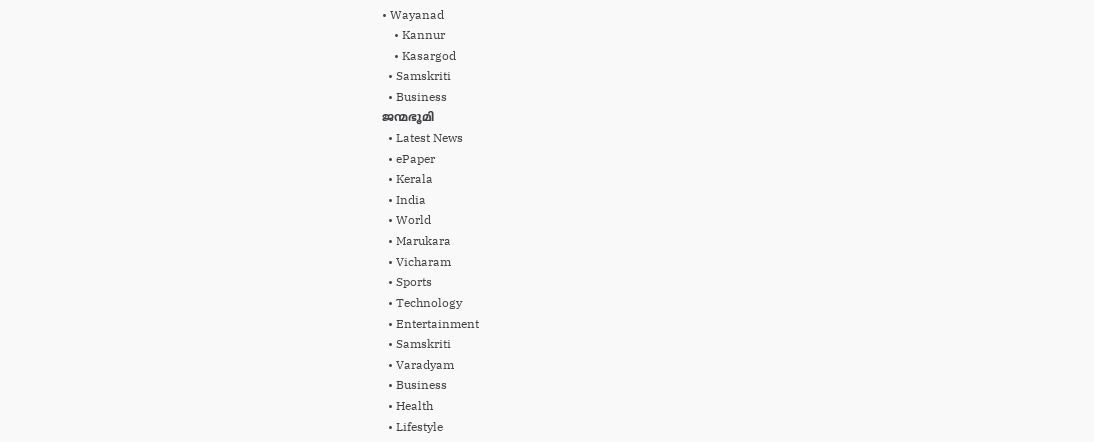• Wayanad
    • Kannur
    • Kasargod
  • Samskriti
  • Business
ജന്മഭൂമി
  • Latest News
  • ePaper
  • Kerala
  • India
  • World
  • Marukara
  • Vicharam
  • Sports
  • Technology
  • Entertainment
  • Samskriti
  • Varadyam
  • Business
  • Health
  • Lifestyle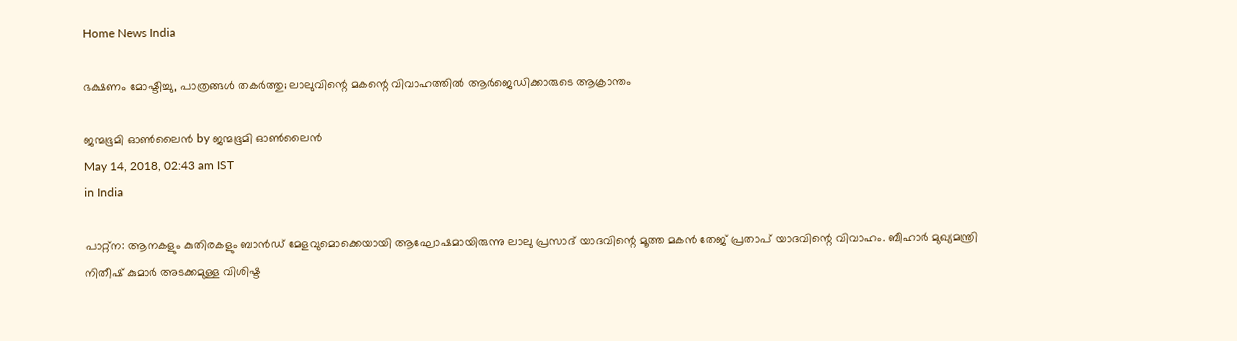Home News India

ഭക്ഷണം മോഷ്ടിച്ചു, പാത്രങ്ങള്‍ തകര്‍ത്തു; ലാലുവിന്റെ മകന്റെ വിവാഹത്തില്‍ ആര്‍ജെഡിക്കാരുടെ ആക്രാന്തം

ജന്മഭൂമി ഓണ്‍ലൈന്‍ by ജന്മഭൂമി ഓണ്‍ലൈന്‍
May 14, 2018, 02:43 am IST
in India

പാറ്റ്‌ന: ആനകളും കുതിരകളും ബാന്‍ഡ് മേളവുമൊക്കെയായി ആഘോഷമായിരുന്നു ലാലു പ്രസാദ് യാദവിന്റെ മൂത്ത മകന്‍ തേജ് പ്രതാപ് യാദവിന്റെ വിവാഹം. ബീഹാര്‍ മുഖ്യമന്ത്രി നിതീഷ് കുമാര്‍ അടക്കമുള്ള വിശിഷ്ട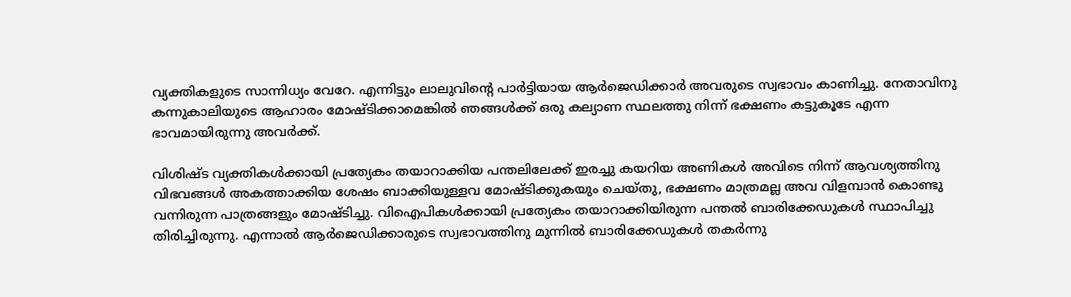വ്യക്തികളുടെ സാന്നിധ്യം വേറേ. എന്നിട്ടും ലാലുവിന്റെ പാര്‍ട്ടിയായ ആര്‍ജെഡിക്കാര്‍ അവരുടെ സ്വഭാവം കാണിച്ചു. നേതാവിനു കന്നുകാലിയുടെ ആഹാരം മോഷ്ടിക്കാമെങ്കില്‍ ഞങ്ങള്‍ക്ക് ഒരു കല്യാണ സ്ഥലത്തു നിന്ന് ഭക്ഷണം കട്ടുകൂടേ എന്ന ഭാവമായിരുന്നു അവര്‍ക്ക്.

വിശിഷ്ട വ്യക്തികള്‍ക്കായി പ്രത്യേകം തയാറാക്കിയ പന്തലിലേക്ക് ഇരച്ചു കയറിയ അണികള്‍ അവിടെ നിന്ന് ആവശ്യത്തിനു വിഭവങ്ങള്‍ അകത്താക്കിയ ശേഷം ബാക്കിയുള്ളവ മോഷ്ടിക്കുകയും ചെയ്തു, ഭക്ഷണം മാത്രമല്ല അവ വിളമ്പാന്‍ കൊണ്ടു വന്നിരുന്ന പാത്രങ്ങളും മോഷ്ടിച്ചു. വിഐപികള്‍ക്കായി പ്രത്യേകം തയാറാക്കിയിരുന്ന പന്തല്‍ ബാരിക്കേഡുകള്‍ സ്ഥാപിച്ചു തിരിച്ചിരുന്നു. എന്നാല്‍ ആര്‍ജെഡിക്കാരുടെ സ്വഭാവത്തിനു മുന്നില്‍ ബാരിക്കേഡുകള്‍ തകര്‍ന്നു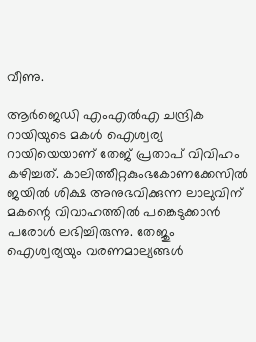വീണു.

ആര്‍ജെഡി എംഎല്‍എ ചന്ദ്രിക റായിയുടെ മകള്‍ ഐശ്വര്യ റായിയെയാണ് തേജ് പ്രതാപ് വിവിഹം കഴിച്ചത്. കാലിത്തീറ്റകുംഭകോണക്കേസില്‍ ജയില്‍ ശിക്ഷ അനുഭവിക്കുന്ന ലാലുവിന് മകന്റെ വിവാഹത്തില്‍ പങ്കെടുക്കാന്‍ പരോള്‍ ലഭിച്ചിരുന്നു. തേജും ഐശ്വര്യയും വരണമാല്യങ്ങള്‍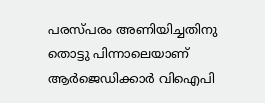പരസ്പരം അണിയിച്ചതിനു തൊട്ടു പിന്നാലെയാണ് ആര്‍ജെഡിക്കാര്‍ വിഐപി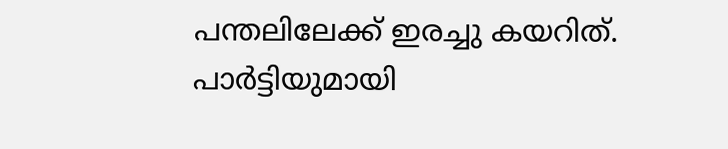പന്തലിലേക്ക് ഇരച്ചു കയറിത്. പാര്‍ട്ടിയുമായി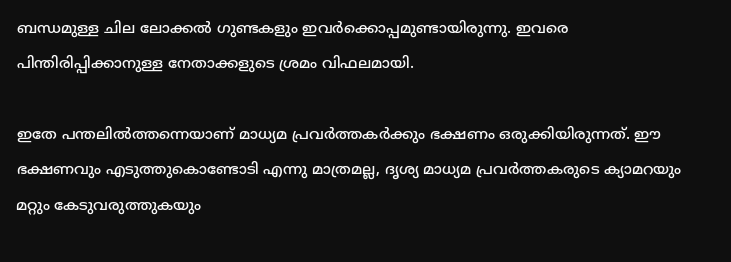ബന്ധമുള്ള ചില ലോക്കല്‍ ഗുണ്ടകളും ഇവര്‍ക്കൊപ്പമുണ്ടായിരുന്നു. ഇവരെ പിന്തിരിപ്പിക്കാനുള്ള നേതാക്കളുടെ ശ്രമം വിഫലമായി.

ഇതേ പന്തലില്‍ത്തന്നെയാണ് മാധ്യമ പ്രവര്‍ത്തകര്‍ക്കും ഭക്ഷണം ഒരുക്കിയിരുന്നത്. ഈ ഭക്ഷണവും എടുത്തുകൊണ്ടോടി എന്നു മാത്രമല്ല, ദൃശ്യ മാധ്യമ പ്രവര്‍ത്തകരുടെ ക്യാമറയും മറ്റും കേടുവരുത്തുകയും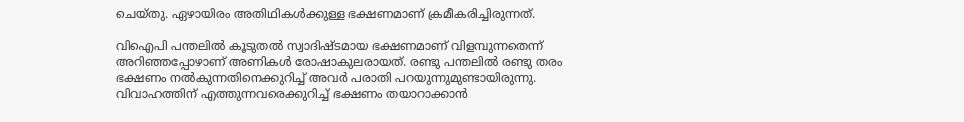ചെയ്തു. ഏഴായിരം അതിഥികള്‍ക്കുള്ള ഭക്ഷണമാണ് ക്രമീകരിച്ചിരുന്നത്.

വിഐപി പന്തലില്‍ കൂടുതല്‍ സ്വാദിഷ്ടമായ ഭക്ഷണമാണ് വിളമ്പുന്നതെന്ന് അറിഞ്ഞപ്പോഴാണ് അണികള്‍ രോഷാകുലരായത്. രണ്ടു പന്തലില്‍ രണ്ടു തരം ഭക്ഷണം നല്‍കുന്നതിനെക്കുറിച്ച് അവര്‍ പരാതി പറയുന്നുമുണ്ടായിരുന്നു. വിവാഹത്തിന് എത്തുന്നവരെക്കുറിച്ച് ഭക്ഷണം തയാറാക്കാന്‍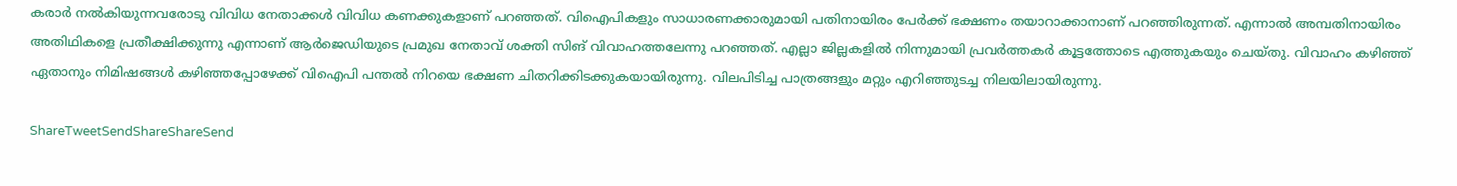കരാര്‍ നല്‍കിയുന്നവരോടു വിവിധ നേതാക്കള്‍ വിവിധ കണക്കുകളാണ് പറഞ്ഞത്. വിഐപികളും സാധാരണക്കാരുമായി പതിനായിരം പേര്‍ക്ക് ഭക്ഷണം തയാറാക്കാനാണ് പറഞ്ഞിരുന്നത്. എന്നാല്‍ അമ്പതിനായിരം അതിഥികളെ പ്രതീക്ഷിക്കുന്നു എന്നാണ് ആര്‍ജെഡിയുടെ പ്രമുഖ നേതാവ് ശക്തി സിങ് വിവാഹത്തലേന്നു പറഞ്ഞത്. എല്ലാ ജില്ലകളില്‍ നിന്നുമായി പ്രവര്‍ത്തകര്‍ കൂട്ടത്തോടെ എത്തുകയും ചെയ്തു. വിവാഹം കഴിഞ്ഞ് ഏതാനും നിമിഷങ്ങള്‍ കഴിഞ്ഞപ്പോഴേക്ക് വിഐപി പന്തല്‍ നിറയെ ഭക്ഷണ ചിതറിക്കിടക്കുകയായിരുന്നു. വിലപിടിച്ച പാത്രങ്ങളും മറ്റും എറിഞ്ഞുടച്ച നിലയിലായിരുന്നു.

ShareTweetSendShareShareSend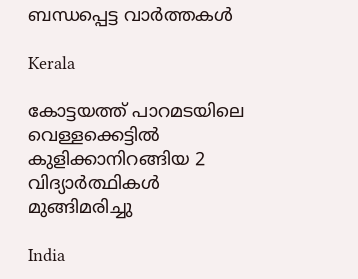ബന്ധപ്പെട്ട വാര്‍ത്തകള്‍

Kerala

കോട്ടയത്ത് പാറമടയിലെ വെള്ളക്കെട്ടില്‍ കുളിക്കാനിറങ്ങിയ 2 വിദ്യാര്‍ത്ഥികള്‍ മുങ്ങിമരിച്ചു

India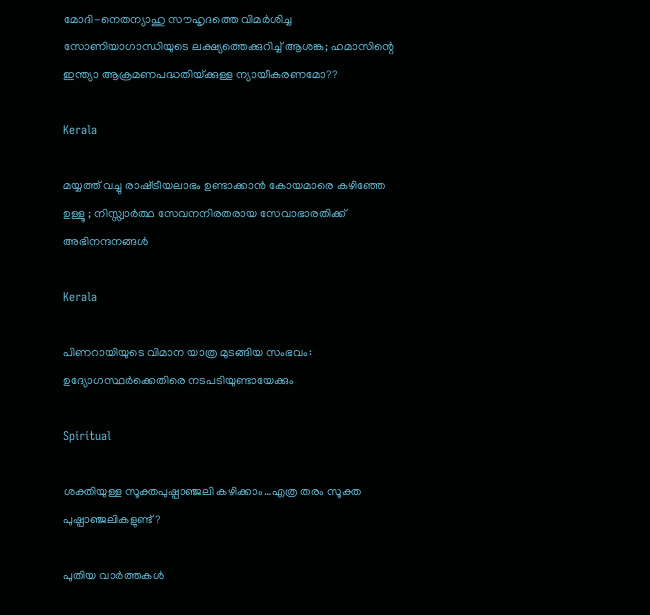മോദി-നെതന്യാഹു സൗഹൃദത്തെ വിമര്‍ശിച്ച സോണിയാഗാന്ധിയുടെ ലക്ഷ്യത്തെക്കുറിച്ച് ആശങ്ക; ഹമാസിന്റെ ഇന്ത്യാ ആക്രമണപദ്ധതിയ്‌ക്കുള്ള ന്യായീകരണമോ??

Kerala

മയ്യത്ത് വച്ചു രാഷ്‌ട്രീയലാഭം ഉണ്ടാക്കാൻ കോയമാരെ കഴിഞ്ഞേ ഉള്ളൂ ; നിസ്സ്വാർത്ഥ സേവനനിരതരായ സേവാഭാരതിക്ക് അഭിനന്ദനങ്ങൾ

Kerala

പിണറായിയുടെ വിമാന യാത്ര മുടങ്ങിയ സംഭവം: ഉദ്യോഗസ്ഥര്‍ക്കെതിരെ നടപടിയുണ്ടായേക്കും

Spiritual

ശക്തിയുള്ള സൂക്തപുഷ്പാഞ്ജലി കഴിക്കാം…എത്ര തരം സൂക്ത പുഷ്പാഞ്ജലികളുണ്ട്?

പുതിയ വാര്‍ത്തകള്‍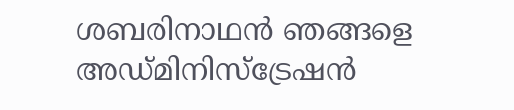ശബരിനാഥൻ ഞങ്ങളെ അഡ്മിനിസ്‌ട്രേഷൻ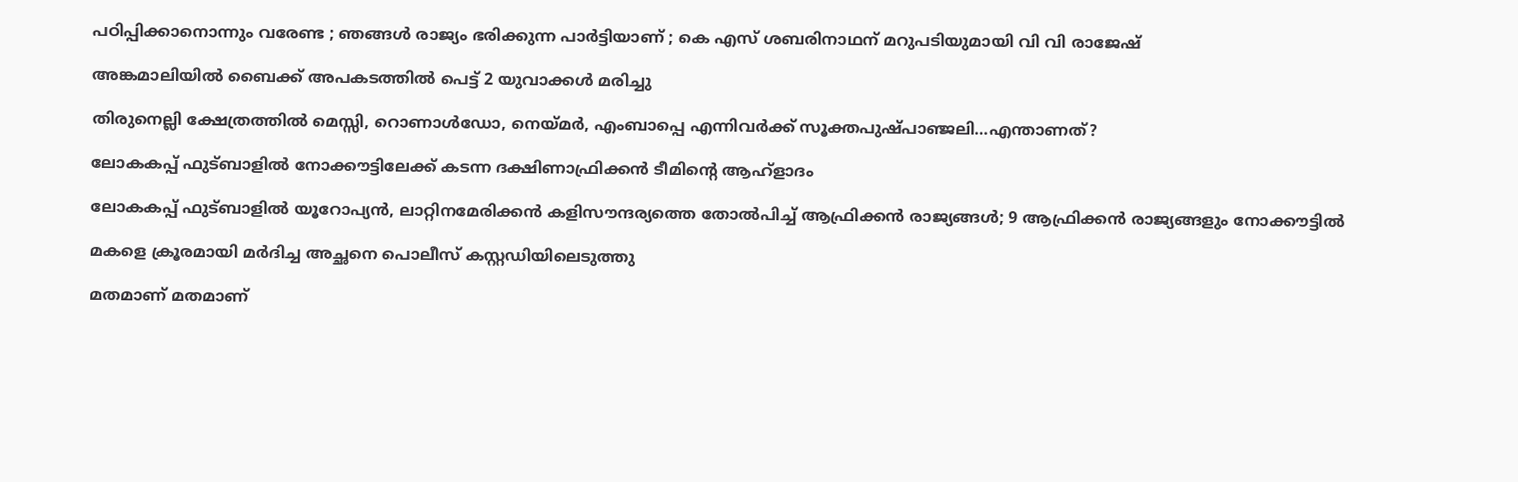പഠിപ്പിക്കാനൊന്നും വരേണ്ട ; ഞങ്ങൾ രാജ്യം ഭരിക്കുന്ന പാർട്ടിയാണ് ; കെ എസ് ശബരിനാഥന് മറുപടിയുമായി വി വി രാജേഷ്

അങ്കമാലിയില്‍ ബൈക്ക് അപകടത്തില്‍ പെട്ട് 2 യുവാക്കള്‍ മരിച്ചു

തിരുനെല്ലി ക്ഷേത്രത്തില്‍ മെസ്സി, റൊണാള്‍ഡോ, നെയ്‌മര്‍, എംബാപ്പെ എന്നിവര്‍ക്ക് സൂക്തപുഷ്പാഞ്ജലി…എന്താണത്?

ലോകകപ്പ് ഫുട്ബാളില്‍ നോക്കൗട്ടിലേക്ക് കടന്ന ദക്ഷിണാഫ്രിക്കന്‍ ടീമിന്‍റെ ആഹ്ളാദം

ലോകകപ്പ് ഫുട്ബാളില്‍ യൂറോപ്യന്‍, ലാറ്റിനമേരിക്കന്‍ കളിസൗന്ദര്യത്തെ തോല്‍പിച്ച് ആഫ്രിക്കന്‍ രാജ്യങ്ങള്‍; 9 ആഫ്രിക്കന്‍ രാജ്യങ്ങളും നോക്കൗട്ടില്‍

മകളെ ക്രൂരമായി മര്‍ദിച്ച അച്ഛനെ പൊലീസ് കസ്റ്റഡിയിലെടുത്തു

മതമാണ് മതമാണ്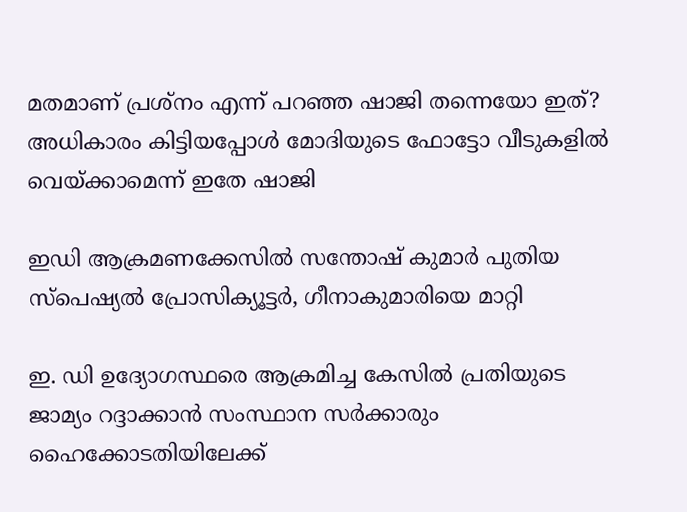മതമാണ് പ്രശ്നം എന്ന് പറഞ്ഞ ഷാജി തന്നെയോ ഇത്? അധികാരം കിട്ടിയപ്പോള്‍ മോദിയുടെ ഫോട്ടോ വീടുകളില്‍ വെയ്‌ക്കാമെന്ന് ഇതേ ഷാജി

ഇഡി ആക്രമണക്കേസില്‍ സന്തോഷ് കുമാര്‍ പുതിയ സ്‌പെഷ്യല്‍ പ്രോസിക്യൂട്ടര്‍, ഗീനാകുമാരിയെ മാറ്റി

ഇ. ഡി ഉദ്യോഗസ്ഥരെ ആക്രമിച്ച കേസില്‍ പ്രതിയുടെ ജാമ്യം റദ്ദാക്കാന്‍ സംസ്ഥാന സര്‍ക്കാരും ഹൈക്കോടതിയിലേക്ക്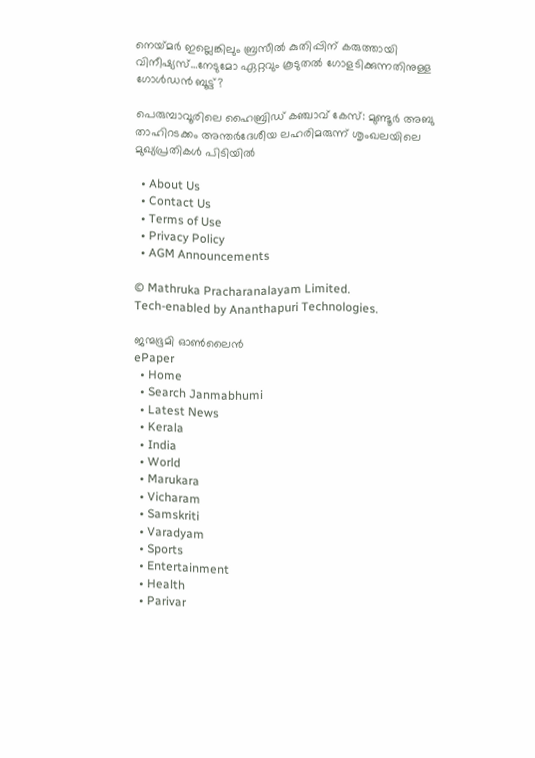നെയ്‌മര്‍ ഇല്ലെങ്കിലും ബ്രസീല്‍ കുതിപ്പിന് കരുത്തായി വിനീഷ്യസ്…നേടുമോ ഏറ്റവും കൂടുതല്‍ ഗോളടിക്കുന്നതിനുള്ള ഗോള്‍ഡന്‍ ബൂട്ട്?

പെരുമ്പാവൂരിലെ ഹൈബ്രിഡ് കഞ്ചാവ് കേസ്: മുണ്ടൂർ അബു താഹിറടക്കം അന്തർദേശീയ ലഹരിമരുന്ന് ശൃംഖലയിലെ മുഖ്യപ്രതികൾ പിടിയിൽ

  • About Us
  • Contact Us
  • Terms of Use
  • Privacy Policy
  • AGM Announcements

© Mathruka Pracharanalayam Limited.
Tech-enabled by Ananthapuri Technologies.

ജന്മഭൂമി ഓണ്‍ലൈന്‍
ePaper
  • Home
  • Search Janmabhumi
  • Latest News
  • Kerala
  • India
  • World
  • Marukara
  • Vicharam
  • Samskriti
  • Varadyam
  • Sports
  • Entertainment
  • Health
  • Parivar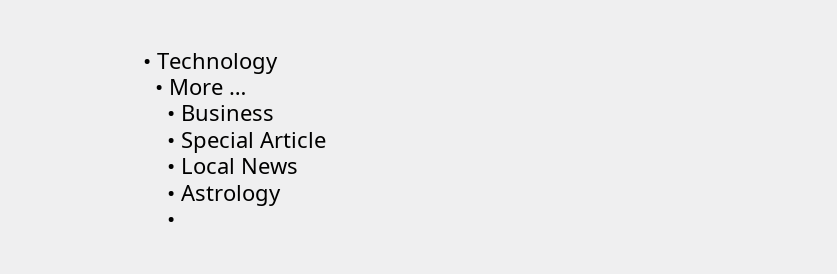• Technology
  • More …
    • Business
    • Special Article
    • Local News
    • Astrology
    •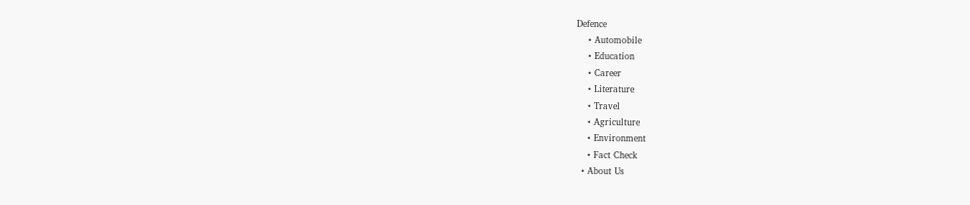Defence
    • Automobile
    • Education
    • Career
    • Literature
    • Travel
    • Agriculture
    • Environment
    • Fact Check
  • About Us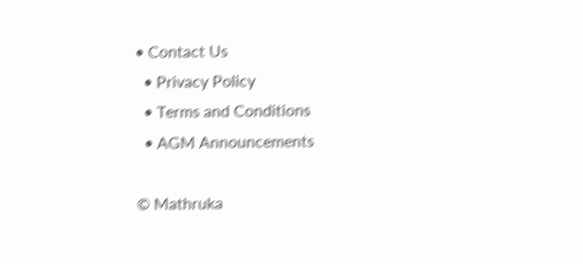• Contact Us
  • Privacy Policy
  • Terms and Conditions
  • AGM Announcements

© Mathruka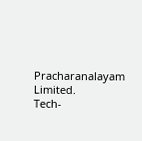Pracharanalayam Limited.
Tech-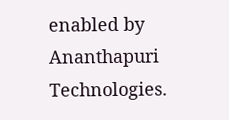enabled by Ananthapuri Technologies.